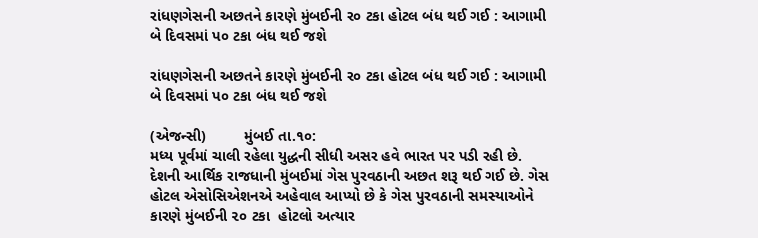રાંધણગેસની અછતને કારણે મુંબઈની ર૦ ટકા હોટલ બંધ થઈ ગઈ : આગામી બે દિવસમાં પ૦ ટકા બંધ થઈ જશે

રાંધણગેસની અછતને કારણે મુંબઈની ર૦ ટકા હોટલ બંધ થઈ ગઈ : આગામી બે દિવસમાં પ૦ ટકા બંધ થઈ જશે

(એજન્સી)         મુંબઈ તા.૧૦:
મધ્ય પૂર્વમાં ચાલી રહેલા યુદ્ધની સીધી અસર હવે ભારત પર પડી રહી છે. દેશની આર્થિક રાજધાની મુંબઈમાં ગેસ પુરવઠાની અછત શરૂ થઈ ગઈ છે. ગેસ હોટલ એસોસિએશનએ અહેવાલ આપ્યો છે કે ગેસ પુરવઠાની સમસ્યાઓને કારણે મુંબઈની ૨૦ ટકા  હોટલો અત્યાર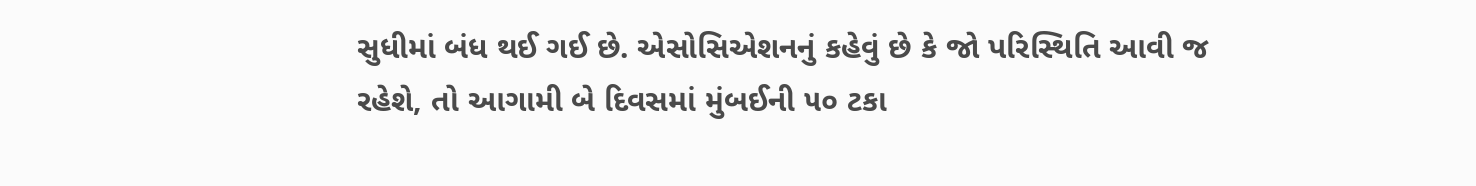સુધીમાં બંધ થઈ ગઈ છે. એસોસિએશનનું કહેવું છે કે જો પરિસ્થિતિ આવી જ રહેશે, તો આગામી બે દિવસમાં મુંબઈની ૫૦ ટકા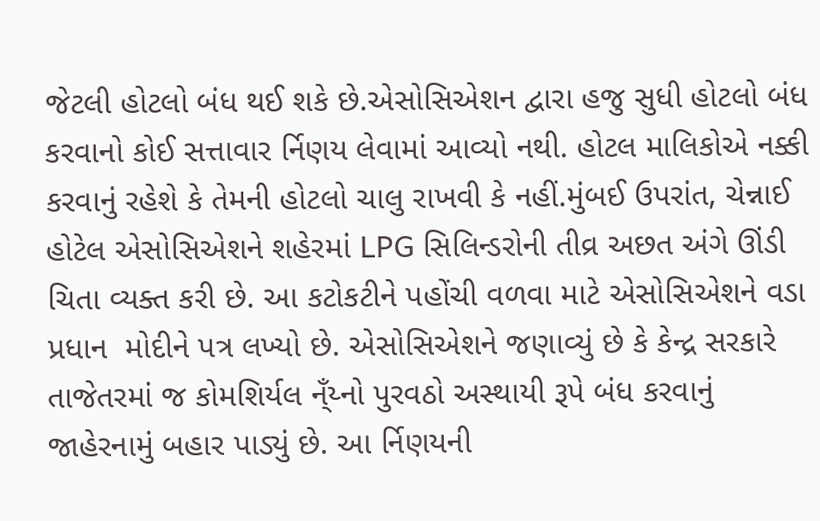જેટલી હોટલો બંધ થઈ શકે છે.એસોસિએશન દ્વારા હજુ સુધી હોટલો બંધ કરવાનો કોઈ સત્તાવાર ર્નિણય લેવામાં આવ્યો નથી. હોટલ માલિકોએ નક્કી કરવાનું રહેશે કે તેમની હોટલો ચાલુ રાખવી કે નહીં.મુંબઈ ઉપરાંત, ચેન્નાઈ હોટેલ એસોસિએશને શહેરમાં LPG સિલિન્ડરોની તીવ્ર અછત અંગે ઊંડી ચિતા વ્યક્ત કરી છે. આ કટોકટીને પહોંચી વળવા માટે એસોસિએશને વડા પ્રધાન  મોદીને પત્ર લખ્યો છે. એસોસિએશને જણાવ્યું છે કે કેન્દ્ર સરકારે તાજેતરમાં જ કોમશિર્યલ ન્ઁય્નો પુરવઠો અસ્થાયી રૂપે બંધ કરવાનું જાહેરનામું બહાર પાડ્યું છે. આ ર્નિણયની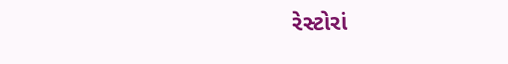રેસ્ટોરાં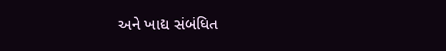અને ખાદ્ય સંબંધિત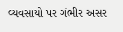વ્યવસાયો પર ગંભીર અસર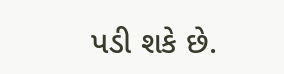પડી શકે છે.